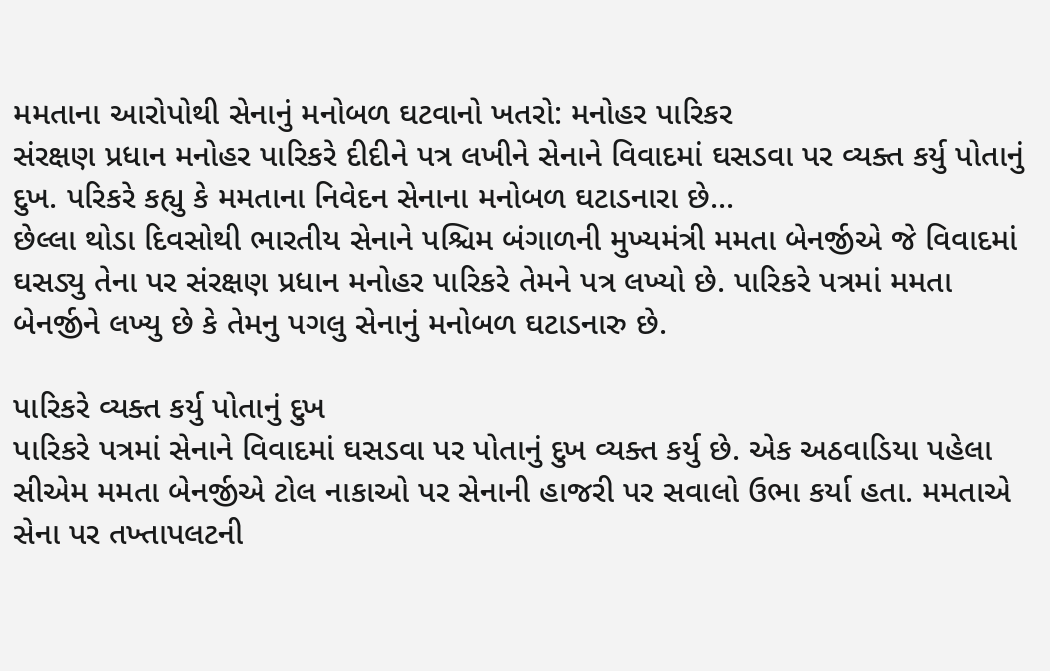મમતાના આરોપોથી સેનાનું મનોબળ ઘટવાનો ખતરો: મનોહર પારિકર
સંરક્ષણ પ્રધાન મનોહર પારિકરે દીદીને પત્ર લખીને સેનાને વિવાદમાં ઘસડવા પર વ્યક્ત કર્યુ પોતાનું દુખ. પરિકરે કહ્યુ કે મમતાના નિવેદન સેનાના મનોબળ ઘટાડનારા છે...
છેલ્લા થોડા દિવસોથી ભારતીય સેનાને પશ્ચિમ બંગાળની મુખ્યમંત્રી મમતા બેનર્જીએ જે વિવાદમાં ઘસડ્યુ તેના પર સંરક્ષણ પ્રધાન મનોહર પારિકરે તેમને પત્ર લખ્યો છે. પારિકરે પત્રમાં મમતા બેનર્જીને લખ્યુ છે કે તેમનુ પગલુ સેનાનું મનોબળ ઘટાડનારુ છે.

પારિકરે વ્યક્ત કર્યુ પોતાનું દુખ
પારિકરે પત્રમાં સેનાને વિવાદમાં ઘસડવા પર પોતાનું દુખ વ્યક્ત કર્યુ છે. એક અઠવાડિયા પહેલા સીએમ મમતા બેનર્જીએ ટોલ નાકાઓ પર સેનાની હાજરી પર સવાલો ઉભા કર્યા હતા. મમતાએ સેના પર તખ્તાપલટની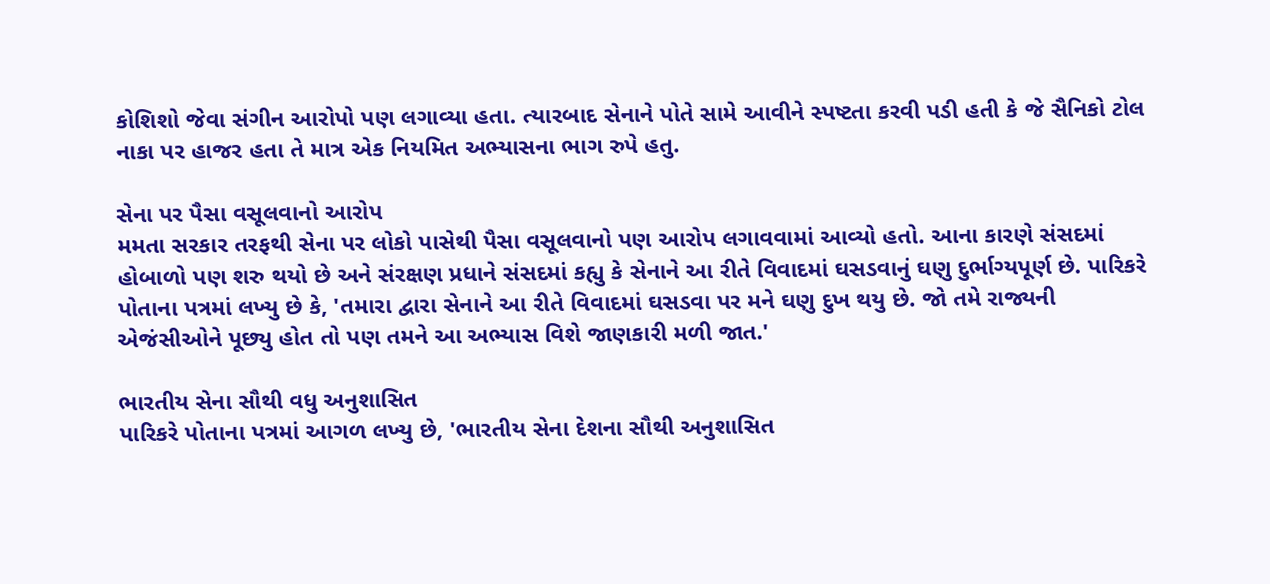કોશિશો જેવા સંગીન આરોપો પણ લગાવ્યા હતા. ત્યારબાદ સેનાને પોતે સામે આવીને સ્પષ્ટતા કરવી પડી હતી કે જે સૈનિકો ટોલ નાકા પર હાજર હતા તે માત્ર એક નિયમિત અભ્યાસના ભાગ રુપે હતુ.

સેના પર પૈસા વસૂલવાનો આરોપ
મમતા સરકાર તરફથી સેના પર લોકો પાસેથી પૈસા વસૂલવાનો પણ આરોપ લગાવવામાં આવ્યો હતો. આના કારણે સંસદમાં હોબાળો પણ શરુ થયો છે અને સંરક્ષણ પ્રધાને સંસદમાં કહ્યુ કે સેનાને આ રીતે વિવાદમાં ઘસડવાનું ઘણુ દુર્ભાગ્યપૂર્ણ છે. પારિકરે પોતાના પત્રમાં લખ્યુ છે કે, 'તમારા દ્વારા સેનાને આ રીતે વિવાદમાં ઘસડવા પર મને ઘણુ દુખ થયુ છે. જો તમે રાજ્યની એજંસીઓને પૂછ્યુ હોત તો પણ તમને આ અભ્યાસ વિશે જાણકારી મળી જાત.'

ભારતીય સેના સૌથી વધુ અનુશાસિત
પારિકરે પોતાના પત્રમાં આગળ લખ્યુ છે, 'ભારતીય સેના દેશના સૌથી અનુશાસિત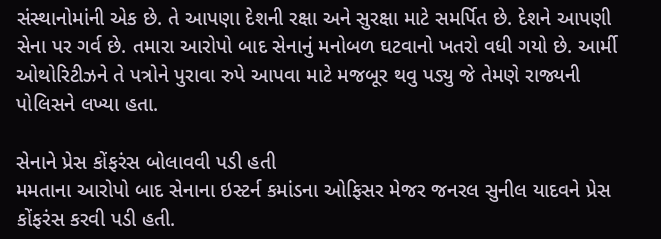સંસ્થાનોમાંની એક છે. તે આપણા દેશની રક્ષા અને સુરક્ષા માટે સમર્પિત છે. દેશને આપણી સેના પર ગર્વ છે. તમારા આરોપો બાદ સેનાનું મનોબળ ઘટવાનો ખતરો વધી ગયો છે. આર્મી ઓથોરિટીઝને તે પત્રોને પુરાવા રુપે આપવા માટે મજબૂર થવુ પડ્યુ જે તેમણે રાજ્યની પોલિસને લખ્યા હતા.

સેનાને પ્રેસ કોંફરંસ બોલાવવી પડી હતી
મમતાના આરોપો બાદ સેનાના ઇસ્ટર્ન કમાંડના ઓફિસર મેજર જનરલ સુનીલ યાદવને પ્રેસ કોંફરંસ કરવી પડી હતી.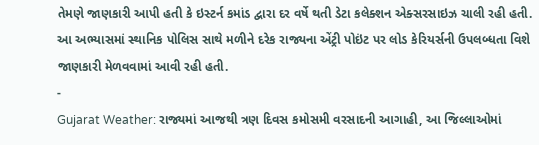તેમણે જાણકારી આપી હતી કે ઇસ્ટર્ન કમાંડ દ્વારા દર વર્ષે થતી ડેટા કલેક્શન એક્સરસાઇઝ ચાલી રહી હતી. આ અભ્યાસમાં સ્થાનિક પોલિસ સાથે મળીને દરેક રાજ્યના એંટ્રી પોઇંટ પર લોડ કેરિયર્સની ઉપલબ્ધતા વિશે જાણકારી મેળવવામાં આવી રહી હતી.
-
Gujarat Weather: રાજ્યમાં આજથી ત્રણ દિવસ કમોસમી વરસાદની આગાહી, આ જિલ્લાઓમાં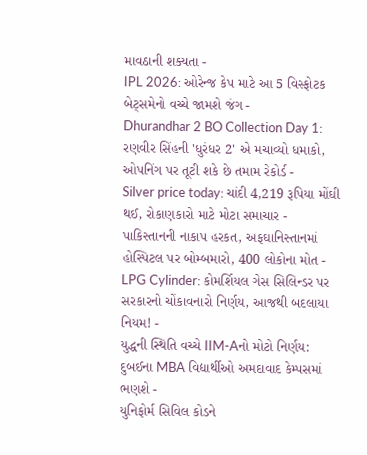માવઠાની શક્યતા -
IPL 2026: ઓરેન્જ કેપ માટે આ 5 વિસ્ફોટક બેટ્સમેનો વચ્ચે જામશે જંગ -
Dhurandhar 2 BO Collection Day 1: રણવીર સિંહની 'ધુરંધર 2' એ મચાવ્યો ધમાકો, ઓપનિંગ પર તૂટી શકે છે તમામ રેકોર્ડ -
Silver price today: ચાંદી 4,219 રૂપિયા મોંઘી થઈ, રોકાણકારો માટે મોટા સમાચાર -
પાકિસ્તાનની નાકાપ હરકત, અફઘાનિસ્તાનમાં હોસ્પિટલ પર બોમ્બમારો, 400 લોકોના મોત -
LPG Cylinder: કોમર્શિયલ ગેસ સિલિન્ડર પર સરકારનો ચોંકાવનારો નિર્ણય, આજથી બદલાયા નિયમ! -
યુદ્ધની સ્થિતિ વચ્ચે IIM-Aનો મોટો નિર્ણય: દુબઈના MBA વિદ્યાર્થીઓ અમદાવાદ કેમ્પસમાં ભણશે -
યુનિફોર્મ સિવિલ કોડને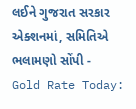લઈને ગુજરાત સરકાર એક્શનમાં, સમિતિએ ભલામણો સોંપી -
Gold Rate Today: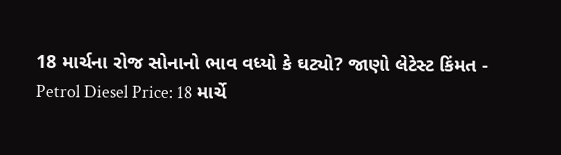18 માર્ચના રોજ સોનાનો ભાવ વધ્યો કે ઘટ્યો? જાણો લેટેસ્ટ કિંમત -
Petrol Diesel Price: 18 માર્ચે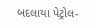બદલાયા પેટ્રોલ-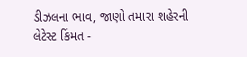ડીઝલના ભાવ, જાણો તમારા શહેરની લેટેસ્ટ કિંમત -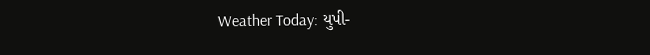Weather Today: યુપી-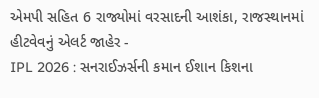એમપી સહિત 6 રાજ્યોમાં વરસાદની આશંકા, રાજસ્થાનમાં હીટવેવનું એલર્ટ જાહેર -
IPL 2026 : સનરાઈઝર્સની કમાન ઈશાન કિશના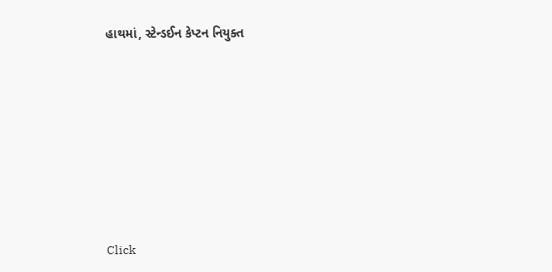હાથમાં, સ્ટેન્ડઈન કેપ્ટન નિયુક્ત











Click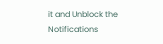it and Unblock the Notifications